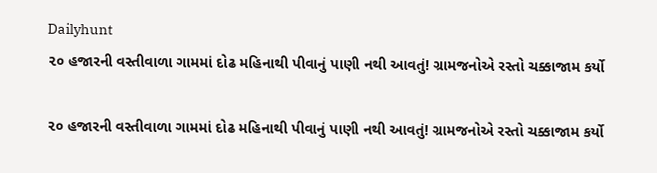Dailyhunt
૨૦ હજારની વસ્તીવાળા ગામમાં દોઢ મહિનાથી પીવાનું પાણી નથી આવતું! ગ્રામજનોએ રસ્તો ચક્કાજામ કર્યો

૨૦ હજારની વસ્તીવાળા ગામમાં દોઢ મહિનાથી પીવાનું પાણી નથી આવતું! ગ્રામજનોએ રસ્તો ચક્કાજામ કર્યો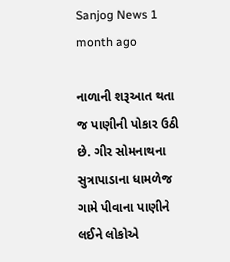Sanjog News 1 month ago

નાળાની શરૂઆત થતા જ પાણીની પોકાર ઉઠી છે. ગીર સોમનાથના સુત્રાપાડાના ધામળેજ ગામે પીવાના પાણીને લઈને લોકોએ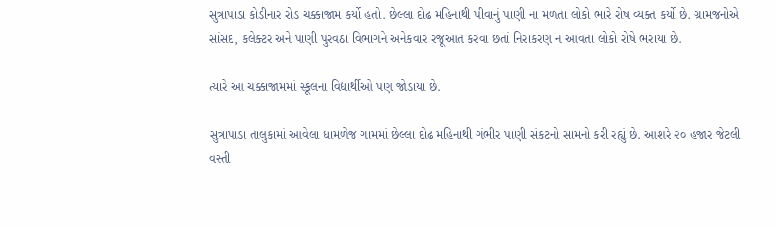સુત્રાપાડા કોડીનાર રોડ ચક્કાજામ કર્યો હતો. છેલ્લા દોઢ મહિનાથી પીવાનું પાણી ના મળતા લોકો ભારે રોષ વ્યક્ત કર્યો છે. ગ્રામજનોએ સાંસદ, કલેક્ટર અને પાણી પુરવઠા વિભાગને અનેકવાર રજૂઆત કરવા છતાં નિરાકરણ ન આવતા લોકો રોષે ભરાયા છે.

ત્યારે આ ચક્કાજામમાં સ્કૂલના વિદ્યાર્થીઓ પણ જોડાયા છે.

સુત્રાપાડા તાલુકામાં આવેલા ધામળેજ ગામમાં છેલ્લા દોઢ મહિનાથી ગંભીર પાણી સંકટનો સામનો કરી રહ્યું છે. આશરે ૨૦ હજાર જેટલી વસ્તી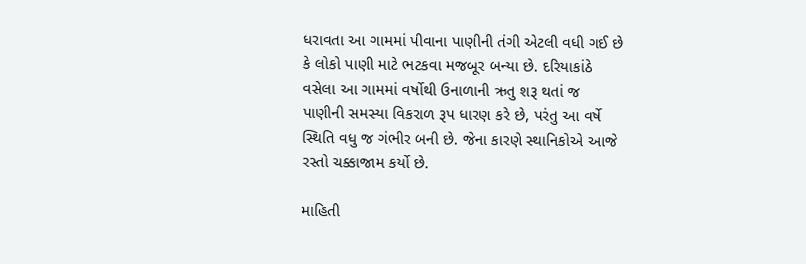ધરાવતા આ ગામમાં પીવાના પાણીની તંગી એટલી વધી ગઈ છે કે લોકો પાણી માટે ભટકવા મજબૂર બન્યા છે. દરિયાકાંઠે વસેલા આ ગામમાં વર્ષોથી ઉનાળાની ઋતુ શરૂ થતાં જ પાણીની સમસ્યા વિકરાળ રૂપ ધારણ કરે છે, પરંતુ આ વર્ષે સ્થિતિ વધુ જ ગંભીર બની છે. જેના કારણે સ્થાનિકોએ આજે રસ્તો ચક્કાજામ કર્યો છે.

માહિતી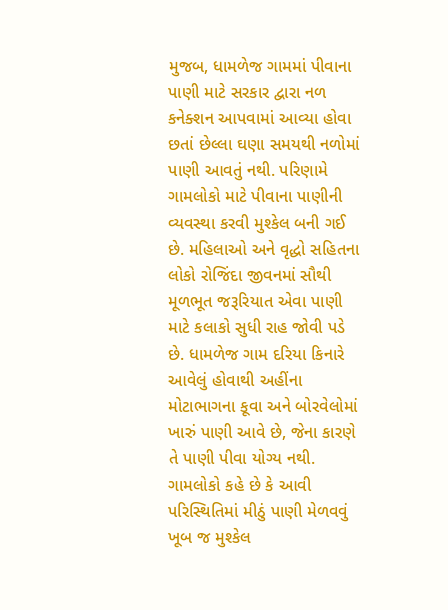મુજબ, ધામળેજ ગામમાં પીવાના પાણી માટે સરકાર દ્વારા નળ કનેક્શન આપવામાં આવ્યા હોવા છતાં છેલ્લા ઘણા સમયથી નળોમાં પાણી આવતું નથી. પરિણામે ગામલોકો માટે પીવાના પાણીની વ્યવસ્થા કરવી મુશ્કેલ બની ગઈ છે. મહિલાઓ અને વૃદ્ધો સહિતના લોકો રોજિંદા જીવનમાં સૌથી મૂળભૂત જરૂરિયાત એવા પાણી માટે કલાકો સુધી રાહ જોવી પડે છે. ધામળેજ ગામ દરિયા કિનારે આવેલું હોવાથી અહીંના મોટાભાગના કૂવા અને બોરવેલોમાં ખારું પાણી આવે છે, જેના કારણે તે પાણી પીવા યોગ્ય નથી. ગામલોકો કહે છે કે આવી પરિસ્થિતિમાં મીઠું પાણી મેળવવું ખૂબ જ મુશ્કેલ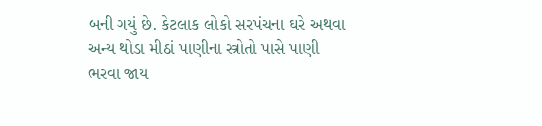બની ગયું છે. કેટલાક લોકો સરપંચના ઘરે અથવા અન્ય થોડા મીઠાં પાણીના સ્ત્રોતો પાસે પાણી ભરવા જાય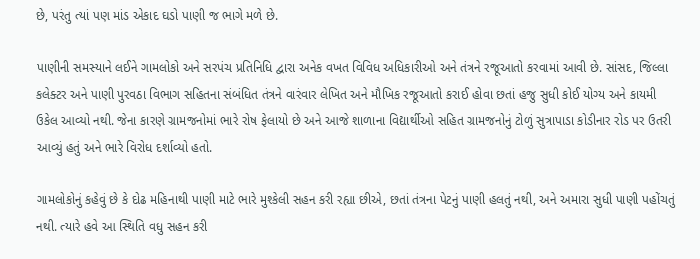છે, પરંતુ ત્યાં પણ માંડ એકાદ ઘડો પાણી જ ભાગે મળે છે.

પાણીની સમસ્યાને લઈને ગામલોકો અને સરપંચ પ્રતિનિધિ દ્વારા અનેક વખત વિવિધ અધિકારીઓ અને તંત્રને રજૂઆતો કરવામાં આવી છે. સાંસદ, જિલ્લા કલેક્ટર અને પાણી પુરવઠા વિભાગ સહિતના સંબંધિત તંત્રને વારંવાર લેખિત અને મૌખિક રજૂઆતો કરાઈ હોવા છતાં હજુ સુધી કોઈ યોગ્ય અને કાયમી ઉકેલ આવ્યો નથી. જેના કારણે ગ્રામજનોમાં ભારે રોષ ફેલાયો છે અને આજે શાળાના વિદ્યાર્થીઓ સહિત ગ્રામજનોનું ટોળું સુત્રાપાડા કોડીનાર રોડ પર ઉતરી આવ્યું હતું અને ભારે વિરોધ દર્શાવ્યો હતો.

ગામલોકોનું કહેવું છે કે દોઢ મહિનાથી પાણી માટે ભારે મુશ્કેલી સહન કરી રહ્યા છીએ, છતાં તંત્રના પેટનું પાણી હલતું નથી, અને અમારા સુધી પાણી પહોંચતું નથી. ત્યારે હવે આ સ્થિતિ વધુ સહન કરી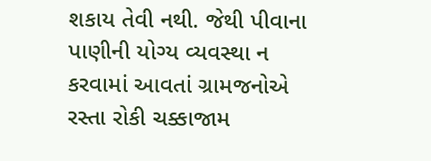શકાય તેવી નથી. જેથી પીવાના પાણીની યોગ્ય વ્યવસ્થા ન કરવામાં આવતાં ગ્રામજનોએ રસ્તા રોકી ચક્કાજામ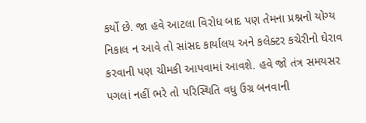કર્યો છે. જા હવે આટલા વિરોધ બાદ પણ તેમના પ્રશ્નનો યોગ્ય નિકાલ ન આવે તો સાંસદ કાર્યાલય અને કલેક્ટર કચેરીનો ઘેરાવ કરવાની પણ ચીમકી આપવામાં આવશે. હવે જો તંત્ર સમયસર પગલાં નહીં ભરે તો પરિસ્થિતિ વધુ ઉગ્ર બનવાની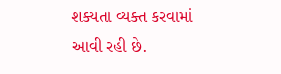શક્યતા વ્યક્ત કરવામાં આવી રહી છે.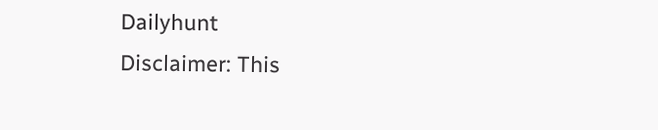Dailyhunt
Disclaimer: This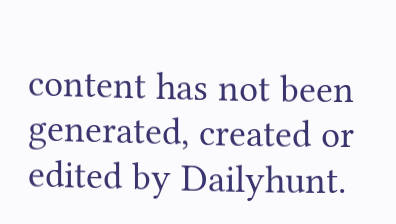content has not been generated, created or edited by Dailyhunt.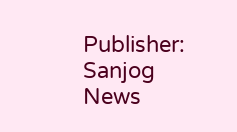Publisher: Sanjog News